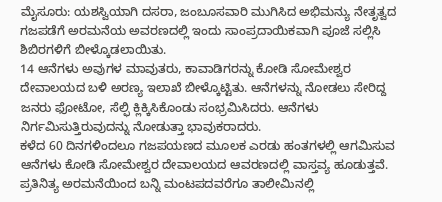ಮೈಸೂರು: ಯಶಸ್ವಿಯಾಗಿ ದಸರಾ, ಜಂಬೂಸವಾರಿ ಮುಗಿಸಿದ ಅಭಿಮನ್ಯು ನೇತೃತ್ವದ ಗಜಪಡೆಗೆ ಅರಮನೆಯ ಅವರಣದಲ್ಲಿ ಇಂದು ಸಾಂಪ್ರದಾಯಿಕವಾಗಿ ಪೂಜೆ ಸಲ್ಲಿಸಿ ಶಿಬಿರಗಳಿಗೆ ಬೀಳ್ಕೊಡಲಾಯಿತು.
14 ಆನೆಗಳು ಅವುಗಳ ಮಾವುತರು, ಕಾವಾಡಿಗರನ್ನು ಕೋಡಿ ಸೋಮೇಶ್ವರ ದೇವಾಲಯದ ಬಳಿ ಅರಣ್ಯ ಇಲಾಖೆ ಬೀಳ್ಕೊಟ್ಟಿತು. ಆನೆಗಳನ್ನು ನೋಡಲು ಸೇರಿದ್ದ ಜನರು ಫೋಟೋ, ಸೆಲ್ಫಿ ಕ್ಲಿಕ್ಕಿಸಿಕೊಂಡು ಸಂಭ್ರಮಿಸಿದರು. ಆನೆಗಳು ನಿರ್ಗಮಿಸುತ್ತಿರುವುದನ್ನು ನೋಡುತ್ತಾ ಭಾವುಕರಾದರು.
ಕಳೆದ 60 ದಿನಗಳಿಂದಲೂ ಗಜಪಯಣದ ಮೂಲಕ ಎರಡು ಹಂತಗಳಲ್ಲಿ ಆಗಮಿಸುವ ಆನೆಗಳು ಕೋಡಿ ಸೋಮೇಶ್ವರ ದೇವಾಲಯದ ಆವರಣದಲ್ಲಿ ವಾಸ್ತವ್ಯ ಹೂಡುತ್ತವೆ. ಪ್ರತಿನಿತ್ಯ ಅರಮನೆಯಿಂದ ಬನ್ನಿ ಮಂಟಪದವರೆಗೂ ತಾಲೀಮಿನಲ್ಲಿ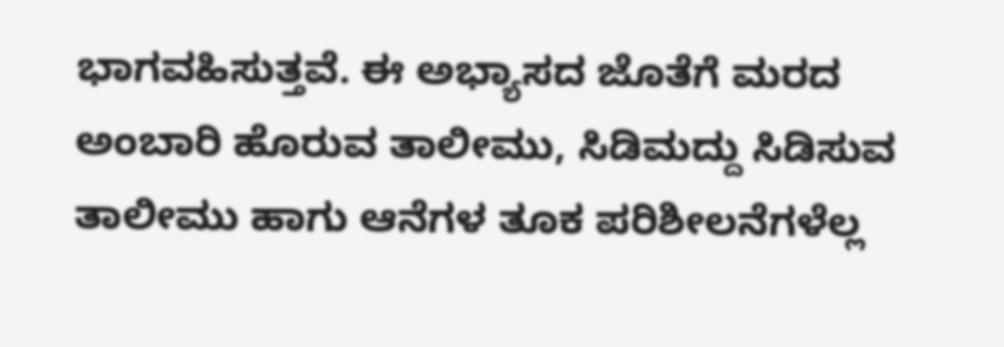ಭಾಗವಹಿಸುತ್ತವೆ. ಈ ಅಭ್ಯಾಸದ ಜೊತೆಗೆ ಮರದ ಅಂಬಾರಿ ಹೊರುವ ತಾಲೀಮು, ಸಿಡಿಮದ್ದು ಸಿಡಿಸುವ ತಾಲೀಮು ಹಾಗು ಆನೆಗಳ ತೂಕ ಪರಿಶೀಲನೆಗಳೆಲ್ಲ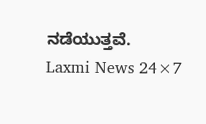ನಡೆಯುತ್ತವೆ.
Laxmi News 24×7